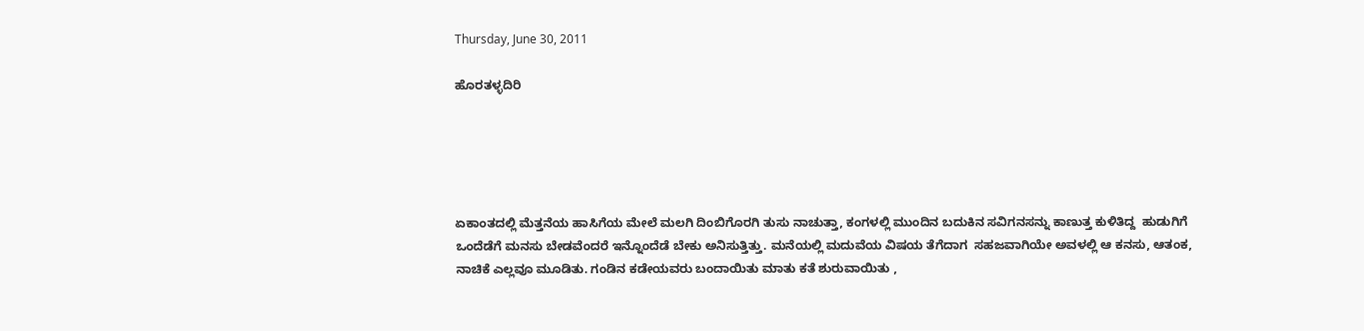Thursday, June 30, 2011

ಹೊರತಳ್ಳದಿರಿ





ಏಕಾಂತದಲ್ಲಿ ಮೆತ್ತನೆಯ ಹಾಸಿಗೆಯ ಮೇಲೆ ಮಲಗಿ ದಿಂಬಿಗೊರಗಿ ತುಸು ನಾಚುತ್ತಾ, ಕಂಗಳಲ್ಲಿ ಮುಂದಿನ ಬದುಕಿನ ಸವಿಗನಸನ್ನು ಕಾಣುತ್ತ ಕುಳಿತಿದ್ದ  ಹುಡುಗಿಗೆ  ಒಂದೆಡೆಗೆ ಮನಸು ಬೇಡವೆಂದರೆ ಇನ್ನೊಂದೆಡೆ ಬೇಕು ಅನಿಸುತ್ತಿತ್ತು. ಮನೆಯಲ್ಲಿ ಮದುವೆಯ ವಿಷಯ ತೆಗೆದಾಗ  ಸಹಜವಾಗಿಯೇ ಅವಳಲ್ಲಿ ಆ ಕನಸು, ಆತಂಕ, ನಾಚಿಕೆ ಎಲ್ಲವೂ ಮೂಡಿತು. ಗಂಡಿನ ಕಡೇಯವರು ಬಂದಾಯಿತು ಮಾತು ಕತೆ ಶುರುವಾಯಿತು ,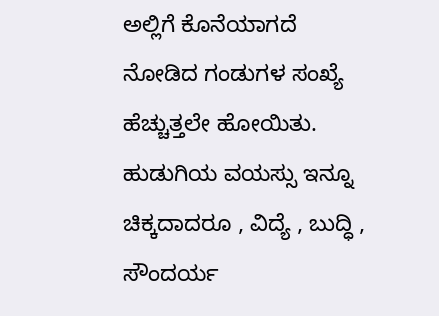ಅಲ್ಲಿಗೆ ಕೊನೆಯಾಗದೆ ನೋಡಿದ ಗಂಡುಗಳ ಸಂಖ್ಯೆ ಹೆಚ್ಚುತ್ತಲೇ ಹೋಯಿತು. ಹುಡುಗಿಯ ವಯಸ್ಸು ಇನ್ನೂ ಚಿಕ್ಕದಾದರೂ , ವಿದ್ಯೆ , ಬುದ್ಧಿ , ಸೌಂದರ್ಯ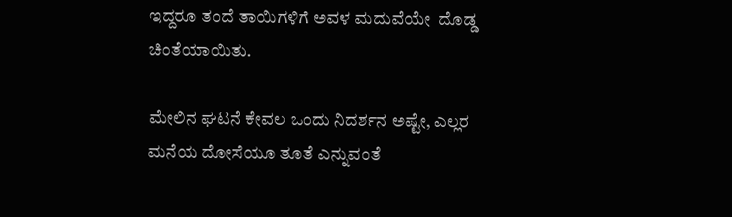ಇದ್ದರೂ ತಂದೆ ತಾಯಿಗಳಿಗೆ ಅವಳ ಮದುವೆಯೇ  ದೊಡ್ಡ ಚಿಂತೆಯಾಯಿತು.

ಮೇಲಿನ ಘಟನೆ ಕೇವಲ ಒಂದು ನಿದರ್ಶನ ಅಷ್ಟೇ, ಎಲ್ಲರ ಮನೆಯ ದೋಸೆಯೂ ತೂತೆ ಎನ್ನುವಂತೆ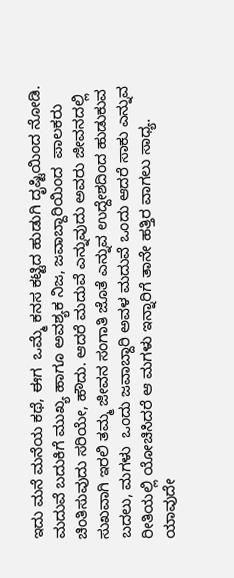ಇದು ಮನೆ ಮನೆಯ ಕಥೆ, ಈಗ  ಒಮ್ಮೆ ಕನಸ ಕಟ್ಟಿದ ಹುಡುಗಿ ದೃಷ್ಟಿಯಿಂದ ನೋಡಿ. ಮದುವೆ ಬದುಕಿಗೆ ಮುಖ್ಯ ಹಾಗೂ ಅವಶ್ಯಕ ನಿಜ, ಜವಾಬ್ದಾರಿಯಿಂದ  ಪಾಲಕರು ಚಿಂತಿಸುವುದು ಸರಿಯೇ, ಹೌದು. ಆದರೆ ಮದುವೆ ಎನ್ನುವುದು ಅವರು ಜೀವನದಲ್ಲಿ ಸುಖವಾಗಿ ಇರಲಿ ತಮ್ಮ ಜೀವನ ಸಂಗಾತಿ ಜೊತೆ ಎನ್ನುವ ಉದ್ದೇಶದಿಂದ ಹುಡುಕುವ ಬದಲು, ಮಗಳು  ಒಂದು ಜವಾಬ್ದಾರಿ ಅವಳ ಮದುವೆ ಒಂದು ಆದರೆ ಸಾಕು ಎನ್ನುವ ರೀತಿಯಲ್ಲಿ ಯೋಚಿಸಿದರೆ ಆ ಮಗಳು ಇನ್ನಾರಿಗೆ ತಾನೇ ಹತ್ತಿರ ವಾಗಲು ಸಾಧ್ಯ. ಯಾವುದೇ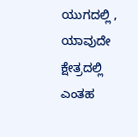ಯುಗದಲ್ಲಿ , ಯಾವುದೇ ಕ್ಷೇತ್ರದಲ್ಲಿ ಎಂತಹ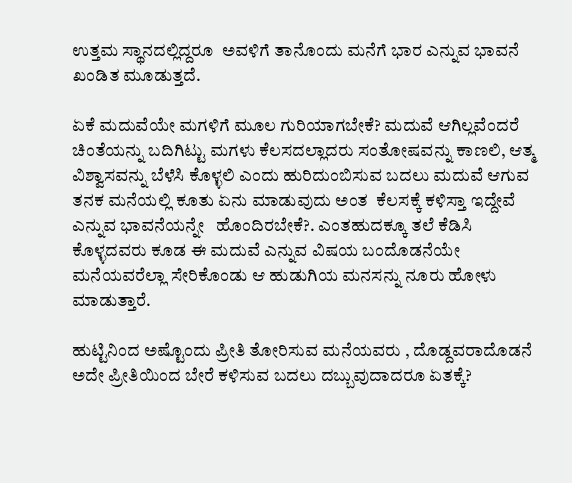ಉತ್ತಮ ಸ್ಥಾನದಲ್ಲಿದ್ದರೂ  ಅವಳಿಗೆ ತಾನೊಂದು ಮನೆಗೆ ಭಾರ ಎನ್ನುವ ಭಾವನೆ ಖಂಡಿತ ಮೂಡುತ್ತದೆ.

ಏಕೆ ಮದುವೆಯೇ ಮಗಳಿಗೆ ಮೂಲ ಗುರಿಯಾಗಬೇಕೆ? ಮದುವೆ ಆಗಿಲ್ಲವೆಂದರೆ ಚಿಂತೆಯನ್ನು ಬದಿಗಿಟ್ಟು ಮಗಳು ಕೆಲಸದಲ್ಲಾದರು ಸಂತೋಷವನ್ನು ಕಾಣಲಿ, ಆತ್ಮ ವಿಶ್ವಾಸವನ್ನು ಬೆಳೆಸಿ ಕೊಳ್ಳಲಿ ಎಂದು ಹುರಿದುಂಬಿಸುವ ಬದಲು ಮದುವೆ ಆಗುವ ತನಕ ಮನೆಯಲ್ಲಿ ಕೂತು ಏನು ಮಾಡುವುದು ಅಂತ  ಕೆಲಸಕ್ಕೆ ಕಳಿಸ್ತಾ ಇದ್ದೇವೆ ಎನ್ನುವ ಭಾವನೆಯನ್ನೇ   ಹೊಂದಿರಬೇಕೆ?. ಎಂತಹುದಕ್ಕೂ ತಲೆ ಕೆಡಿಸಿ ಕೊಳ್ಳದವರು ಕೂಡ ಈ ಮದುವೆ ಎನ್ನುವ ವಿಷಯ ಬಂದೊಡನೆಯೇ ಮನೆಯವರೆಲ್ಲಾ ಸೇರಿಕೊಂಡು ಆ ಹುಡುಗಿಯ ಮನಸನ್ನು ನೂರು ಹೋಳು ಮಾಡುತ್ತಾರೆ.

ಹುಟ್ಟಿನಿಂದ ಅಷ್ಟೊಂದು ಪ್ರೀತಿ ತೋರಿಸುವ ಮನೆಯವರು , ದೊಡ್ದವರಾದೊಡನೆ ಅದೇ ಪ್ರೀತಿಯಿಂದ ಬೇರೆ ಕಳಿಸುವ ಬದಲು ದಬ್ಬುವುದಾದರೂ ಏತಕ್ಕೆ?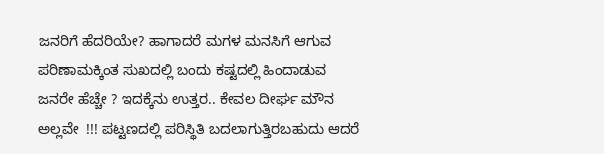ಜನರಿಗೆ ಹೆದರಿಯೇ? ಹಾಗಾದರೆ ಮಗಳ ಮನಸಿಗೆ ಆಗುವ ಪರಿಣಾಮಕ್ಕಿಂತ ಸುಖದಲ್ಲಿ ಬಂದು ಕಷ್ಟದಲ್ಲಿ ಹಿಂದಾಡುವ ಜನರೇ ಹೆಚ್ಚೇ ? ಇದಕ್ಕೆನು ಉತ್ತರ.. ಕೇವಲ ದೀರ್ಘ ಮೌನ ಅಲ್ಲವೇ  !!! ಪಟ್ಟಣದಲ್ಲಿ ಪರಿಸ್ಥಿತಿ ಬದಲಾಗುತ್ತಿರಬಹುದು ಆದರೆ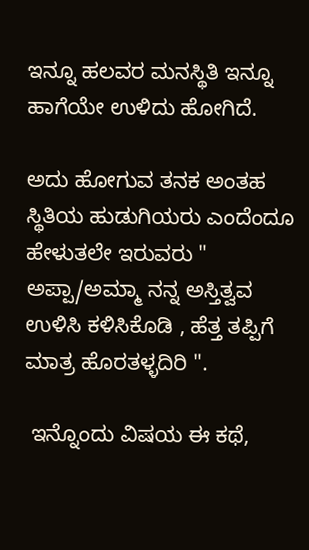ಇನ್ನೂ ಹಲವರ ಮನಸ್ಥಿತಿ ಇನ್ನೂ ಹಾಗೆಯೇ ಉಳಿದು ಹೋಗಿದೆ.

ಅದು ಹೋಗುವ ತನಕ ಅಂತಹ ಸ್ಥಿತಿಯ ಹುಡುಗಿಯರು ಎಂದೆಂದೂ ಹೇಳುತಲೇ ಇರುವರು " ಅಪ್ಪಾ/ಅಮ್ಮಾ ನನ್ನ ಅಸ್ತಿತ್ವವ ಉಳಿಸಿ ಕಳಿಸಿಕೊಡಿ , ಹೆತ್ತ ತಪ್ಪಿಗೆ ಮಾತ್ರ ಹೊರತಳ್ಳದಿರಿ ".

 ಇನ್ನೊಂದು ವಿಷಯ ಈ ಕಥೆ,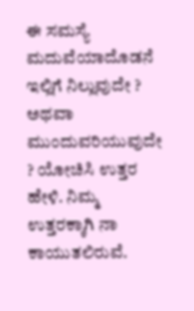ಈ ಸಮಸ್ಯೆ ಮದುವೆಯಾದೊಡನೆ ಇಲ್ಲಿಗೆ ನಿಲ್ಲುವುದೇ ?
ಅಥವಾ ಮುಂದುವರಿಯುವುದೇ ? ಯೋಚಿಸಿ ಉತ್ತರ ಹೇಳಿ. ನಿಮ್ಮ ಉತ್ತರಕ್ಕಾಗಿ ನಾ ಕಾಯುತಲಿರುವೆ.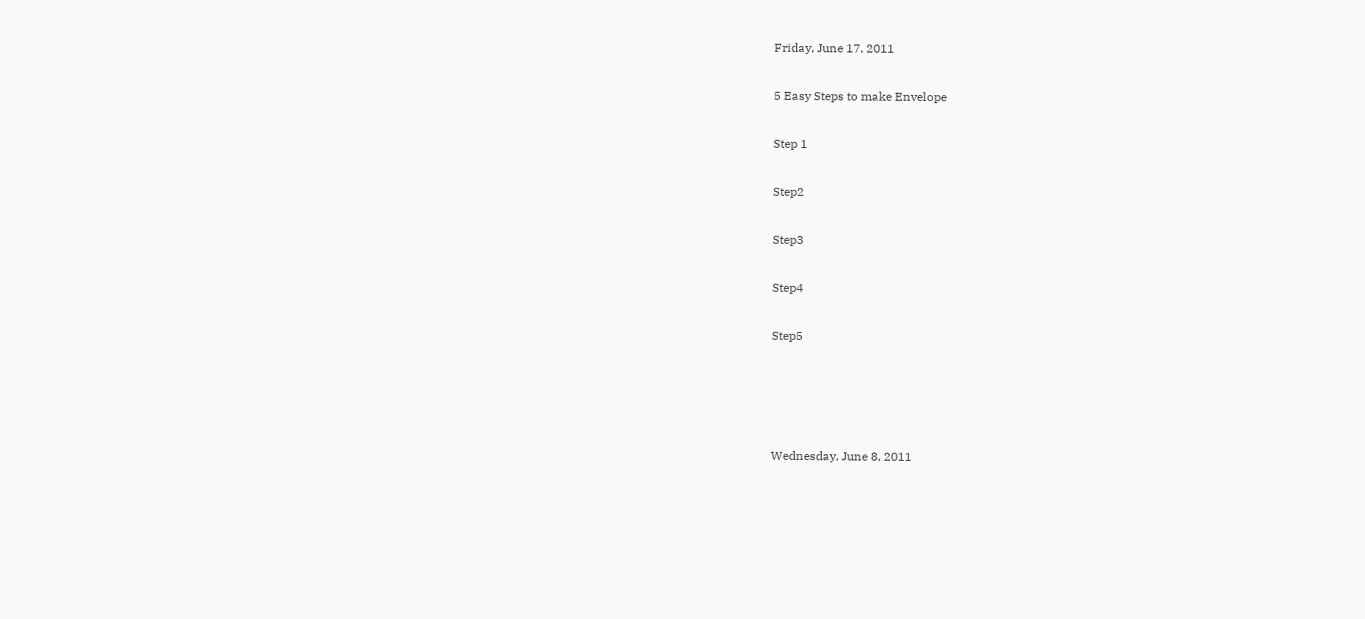Friday, June 17, 2011

5 Easy Steps to make Envelope

Step 1

Step2

Step3

Step4

Step5




Wednesday, June 8, 2011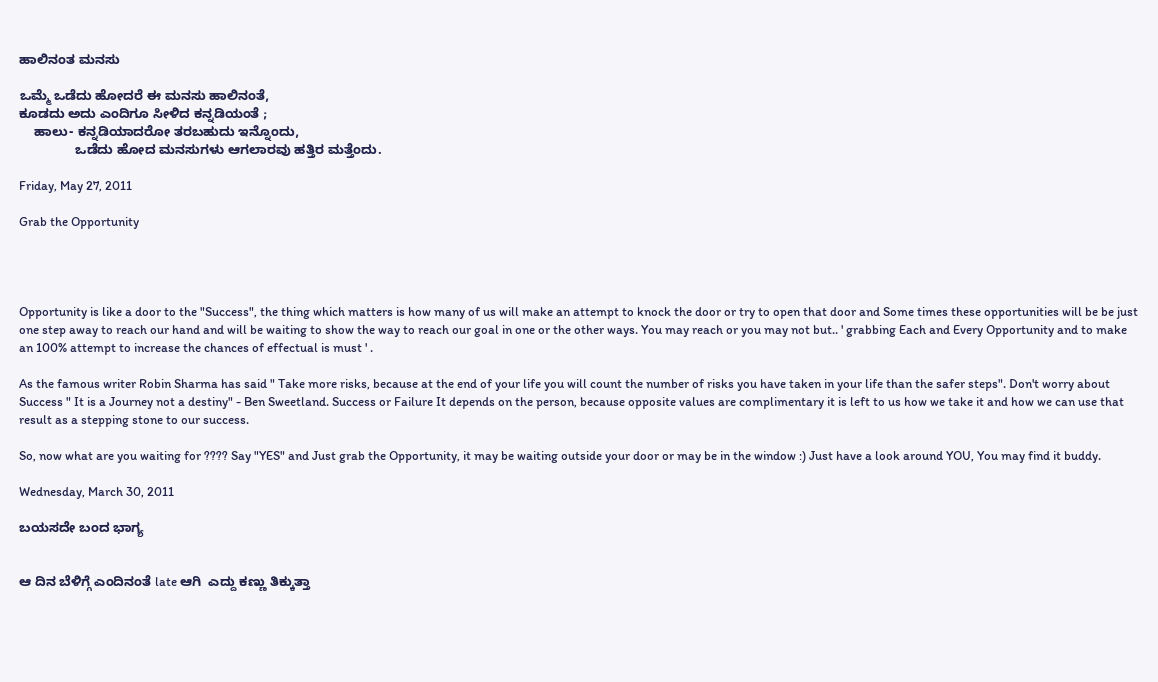ಹಾಲಿನಂತ ಮನಸು

ಒಮ್ಮೆ ಒಡೆದು ಹೋದರೆ ಈ ಮನಸು ಹಾಲಿನಂತೆ,
ಕೂಡದು ಅದು ಎಂದಿಗೂ ಸೀಳಿದ ಕನ್ನಡಿಯಂತೆ ;
    ಹಾಲು- ಕನ್ನಡಿಯಾದರೋ ತರಬಹುದು ಇನ್ನೊಂದು,
               ಒಡೆದು ಹೋದ ಮನಸುಗಳು ಆಗಲಾರವು ಹತ್ತಿರ ಮತ್ತೆಂದು.

Friday, May 27, 2011

Grab the Opportunity




Opportunity is like a door to the "Success", the thing which matters is how many of us will make an attempt to knock the door or try to open that door and Some times these opportunities will be be just one step away to reach our hand and will be waiting to show the way to reach our goal in one or the other ways. You may reach or you may not but.. ' grabbing Each and Every Opportunity and to make an 100% attempt to increase the chances of effectual is must ' .

As the famous writer Robin Sharma has said " Take more risks, because at the end of your life you will count the number of risks you have taken in your life than the safer steps". Don't worry about Success " It is a Journey not a destiny" - Ben Sweetland. Success or Failure It depends on the person, because opposite values are complimentary it is left to us how we take it and how we can use that result as a stepping stone to our success.

So, now what are you waiting for ???? Say "YES" and Just grab the Opportunity, it may be waiting outside your door or may be in the window :) Just have a look around YOU, You may find it buddy.

Wednesday, March 30, 2011

ಬಯಸದೇ ಬಂದ ಭಾಗ್ಯ


ಆ ದಿನ ಬೆಳಿಗ್ಗೆ ಎಂದಿನಂತೆ late ಆಗಿ  ಎದ್ದು ಕಣ್ಣು ತಿಕ್ಕುತ್ತಾ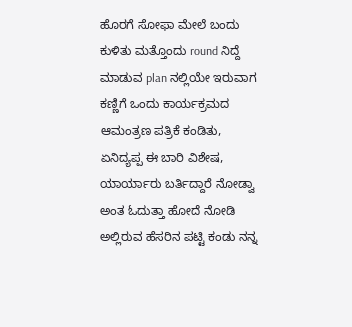ಹೊರಗೆ ಸೋಫಾ ಮೇಲೆ ಬಂದು ಕುಳಿತು ಮತ್ತೊಂದು round ನಿದ್ದೆ ಮಾಡುವ plan ನಲ್ಲಿಯೇ ಇರುವಾಗ ಕಣ್ಣಿಗೆ ಒಂದು ಕಾರ್ಯಕ್ರಮದ ಆಮಂತ್ರಣ ಪತ್ರಿಕೆ ಕಂಡಿತು, ಏನಿದ್ಯಪ್ಪ ಈ ಬಾರಿ ವಿಶೇಷ, ಯಾರ್ಯಾರು ಬರ್ತಿದ್ದಾರೆ ನೋಡ್ವಾ ಅಂತ ಓದುತ್ತಾ ಹೋದೆ ನೋಡಿ ಅಲ್ಲಿರುವ ಹೆಸರಿನ ಪಟ್ಟಿ ಕಂಡು ನನ್ನ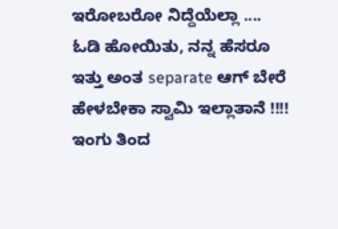ಇರೋಬರೋ ನಿದ್ದೆಯೆಲ್ಲಾ .... ಓಡಿ ಹೋಯಿತು, ನನ್ನ ಹೆಸರೂ ಇತ್ತು ಅಂತ separate ಆಗ್ ಬೇರೆ ಹೇಳಬೇಕಾ ಸ್ವಾಮಿ ಇಲ್ಲಾತಾನೆ !!!!
ಇಂಗು ತಿಂದ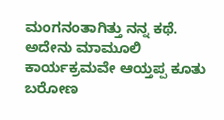ಮಂಗನಂತಾಗಿತ್ತು ನನ್ನ ಕಥೆ. ಅದೇನು ಮಾಮೂಲಿ ಕಾರ್ಯಕ್ರಮವೇ ಆಯ್ತಪ್ಪ ಕೂತು ಬರೋಣ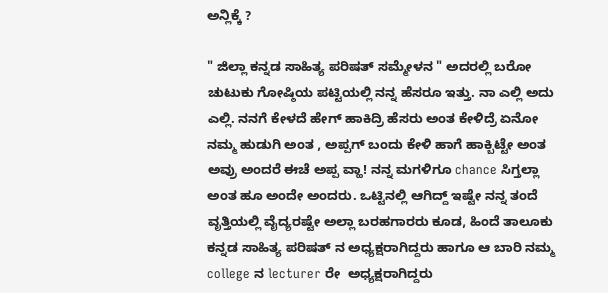ಅನ್ಲಿಕ್ಕೆ ?

" ಜಿಲ್ಲಾ ಕನ್ನಡ ಸಾಹಿತ್ಯ ಪರಿಷತ್ ಸಮ್ಮೇಳನ " ಅದರಲ್ಲಿ ಬರೋ ಚುಟುಕು ಗೋಷ್ಠಿಯ ಪಟ್ಟಿಯಲ್ಲಿ ನನ್ನ ಹೆಸರೂ ಇತ್ತು. ನಾ ಎಲ್ಲಿ ಅದು ಎಲ್ಲಿ. ನನಗೆ ಕೇಳದೆ ಹೇಗ್ ಹಾಕಿದ್ರಿ ಹೆಸರು ಅಂತ ಕೇಳಿದ್ರೆ ಏನೋ ನಮ್ಮ ಹುಡುಗಿ ಅಂತ , ಅಪ್ಪಗ್ ಬಂದು ಕೇಳಿ ಹಾಗೆ ಹಾಕ್ಬಿಟ್ಟೇ ಅಂತ ಅವ್ರು ಅಂದರೆ ಈಚೆ ಅಪ್ಪ ವ್ಹಾ! ನನ್ನ ಮಗಳಿಗೂ chance ಸಿಗ್ತಲ್ಲಾ ಅಂತ ಹೂ ಅಂದೇ ಅಂದರು. ಒಟ್ಟಿನಲ್ಲಿ ಆಗಿದ್ದ್ ಇಷ್ಟೇ ನನ್ನ ತಂದೆ ವೃತ್ತಿಯಲ್ಲಿ ವೈದ್ಯರಷ್ಟೇ ಅಲ್ಲಾ ಬರಹಗಾರರು ಕೂಡ, ಹಿಂದೆ ತಾಲೂಕು ಕನ್ನಡ ಸಾಹಿತ್ಯ ಪರಿಷತ್ ನ ಅಧ್ಯಕ್ಷರಾಗಿದ್ದರು ಹಾಗೂ ಆ ಬಾರಿ ನಮ್ಮ college ನ lecturer ರೇ  ಅಧ್ಯಕ್ಷರಾಗಿದ್ದರು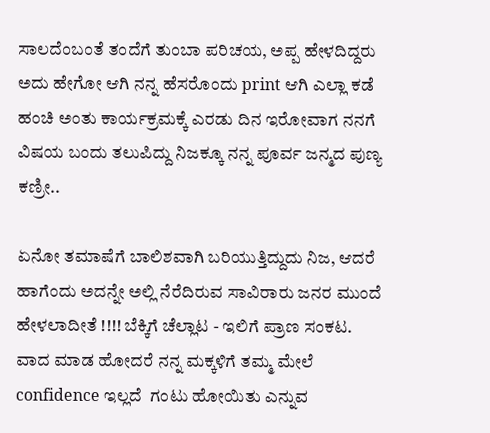ಸಾಲದೆಂಬಂತೆ ತಂದೆಗೆ ತುಂಬಾ ಪರಿಚಯ, ಅಪ್ಪ ಹೇಳದಿದ್ದರು ಅದು ಹೇಗೋ ಆಗಿ ನನ್ನ ಹೆಸರೊಂದು print ಆಗಿ ಎಲ್ಲಾ ಕಡೆ ಹಂಚಿ ಅಂತು ಕಾರ್ಯಕ್ರಮಕ್ಕೆ ಎರಡು ದಿನ ಇರೋವಾಗ ನನಗೆ ವಿಷಯ ಬಂದು ತಲುಪಿದ್ದು ನಿಜಕ್ಕೂ ನನ್ನ ಪೂರ್ವ ಜನ್ಮದ ಪುಣ್ಯ ಕಣ್ರೀ..

ಏನೋ ತಮಾಷೆಗೆ ಬಾಲಿಶವಾಗಿ ಬರಿಯುತ್ತಿದ್ದುದು ನಿಜ, ಆದರೆ ಹಾಗೆಂದು ಅದನ್ನೇ ಅಲ್ಲಿ ನೆರೆದಿರುವ ಸಾವಿರಾರು ಜನರ ಮುಂದೆ ಹೇಳಲಾದೀತೆ !!!! ಬೆಕ್ಕಿಗೆ ಚೆಲ್ಲಾಟ - ಇಲಿಗೆ ಪ್ರಾಣ ಸಂಕಟ. ವಾದ ಮಾಡ ಹೋದರೆ ನನ್ನ ಮಕ್ಕಳಿಗೆ ತಮ್ಮ ಮೇಲೆ confidence ಇಲ್ಲದೆ  ಗಂಟು ಹೋಯಿತು ಎನ್ನುವ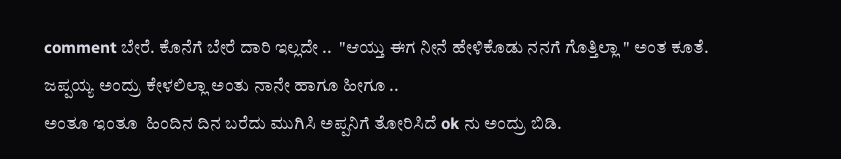comment ಬೇರೆ. ಕೊನೆಗೆ ಬೇರೆ ದಾರಿ ಇಲ್ಲದೇ ..  "ಆಯ್ತು ಈಗ ನೀನೆ ಹೇಳಿಕೊಡು ನನಗೆ ಗೊತ್ತಿಲ್ಲಾ " ಅಂತ ಕೂತೆ. ಜಪ್ಪಯ್ಯ ಅಂದ್ರು ಕೇಳಲಿಲ್ಲಾ ಅಂತು ನಾನೇ ಹಾಗೂ ಹೀಗೂ ..
ಅಂತೂ ಇಂತೂ  ಹಿಂದಿನ ದಿನ ಬರೆದು ಮುಗಿಸಿ ಅಪ್ಪನಿಗೆ ತೋರಿಸಿದೆ ok ನು ಅಂದ್ರು ಬಿಡಿ.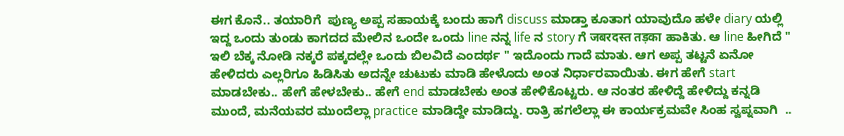ಈಗ ಕೊನೆ.. ತಯಾರಿಗೆ  ಪುಣ್ಯ ಅಪ್ಪ ಸಹಾಯಕ್ಕೆ ಬಂದು ಹಾಗೆ discuss ಮಾಡ್ತಾ ಕೂತಾಗ ಯಾವುದೊ ಹಳೇ diary ಯಲ್ಲಿ ಇದ್ದ ಒಂದು ತುಂಡು ಕಾಗದದ ಮೇಲಿನ ಒಂದೇ ಒಂದು line ನನ್ನ life ನ story ಗೆ जबरदस्त तड़का ಹಾಕಿತು. ಆ line ಹೀಗಿದೆ " ಇಲಿ ಬೆಕ್ಕ ನೋಡಿ ನಕ್ಕರೆ ಪಕ್ಕದಲ್ಲೇ ಒಂದು ಬಿಲವಿದೆ ಎಂದರ್ಥ " ಇದೊಂದು ಗಾದೆ ಮಾತು. ಆಗ ಅಪ್ಪ ತಟ್ಟನೆ ಏನೋ ಹೇಳಿದರು ಎಲ್ಲರಿಗೂ ಹಿಡಿಸಿತು ಅದನ್ನೇ ಚುಟುಕು ಮಾಡಿ ಹೇಳೊದು ಅಂತ ನಿರ್ಧಾರವಾಯಿತು. ಈಗ ಹೇಗೆ start ಮಾಡಬೇಕು.. ಹೇಗೆ ಹೇಳಬೇಕು.. ಹೇಗೆ end ಮಾಡಬೇಕು ಅಂತ ಹೇಳಿಕೊಟ್ಟರು. ಆ ನಂತರ ಹೇಳಿದ್ದೆ ಹೇಳಿದ್ದು ಕನ್ನಡಿ ಮುಂದೆ, ಮನೆಯವರ ಮುಂದೆಲ್ಲಾ practice ಮಾಡಿದ್ದೇ ಮಾಡಿದ್ದು. ರಾತ್ರಿ ಹಗಲೆಲ್ಲಾ ಈ ಕಾರ್ಯಕ್ರಮವೇ ಸಿಂಹ ಸ್ವಪ್ನವಾಗಿ  ..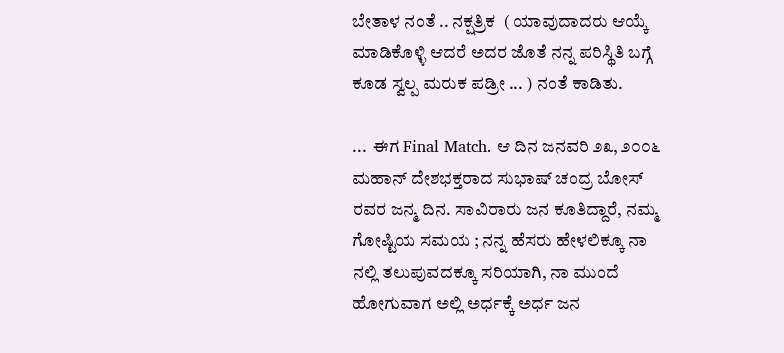ಬೇತಾಳ ನಂತೆ .. ನಕ್ಷತ್ರಿಕ  ( ಯಾವುದಾದರು ಆಯ್ಕೆ ಮಾಡಿಕೊಳ್ಳಿ ಆದರೆ ಅದರ ಜೊತೆ ನನ್ನ ಪರಿಸ್ಥಿತಿ ಬಗ್ಗೆ ಕೂಡ ಸ್ವಲ್ಪ ಮರುಕ ಪಡ್ರೀ ... ) ನಂತೆ ಕಾಡಿತು.

...  ಈಗ Final Match. ಆ ದಿನ ಜನವರಿ ೨೩, ೨೦೦೬ ಮಹಾನ್ ದೇಶಭಕ್ತರಾದ ಸುಭಾಷ್ ಚಂದ್ರ ಬೋಸ್ ರವರ ಜನ್ಮ ದಿನ. ಸಾವಿರಾರು ಜನ ಕೂತಿದ್ದಾರೆ, ನಮ್ಮ ಗೋಷ್ಟಿಯ ಸಮಯ ; ನನ್ನ ಹೆಸರು ಹೇಳಲಿಕ್ಕೂ ನಾ ನಲ್ಲಿ ತಲುಪುವದಕ್ಕೂ ಸರಿಯಾಗಿ, ನಾ ಮುಂದೆ ಹೋಗುವಾಗ ಅಲ್ಲಿ ಅರ್ಧಕ್ಕೆ ಅರ್ಧ ಜನ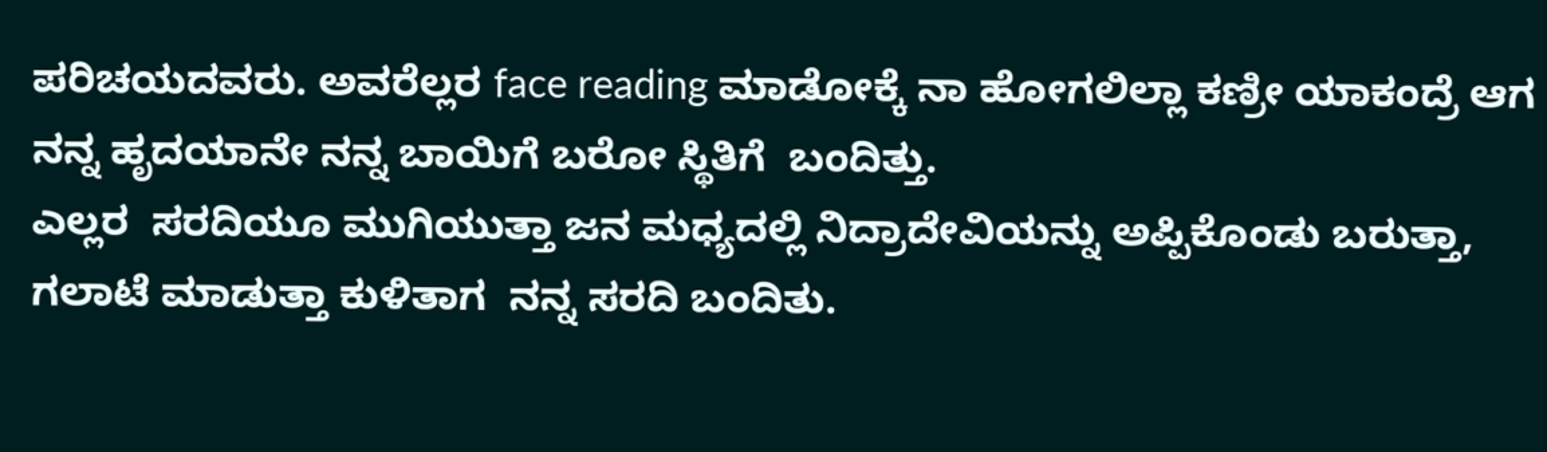ಪರಿಚಯದವರು. ಅವರೆಲ್ಲರ face reading ಮಾಡೋಕ್ಕೆ ನಾ ಹೋಗಲಿಲ್ಲಾ ಕಣ್ರೀ ಯಾಕಂದ್ರೆ ಆಗ ನನ್ನ ಹೃದಯಾನೇ ನನ್ನ ಬಾಯಿಗೆ ಬರೋ ಸ್ಥಿತಿಗೆ  ಬಂದಿತ್ತು.
ಎಲ್ಲರ  ಸರದಿಯೂ ಮುಗಿಯುತ್ತಾ ಜನ ಮಧ್ಯದಲ್ಲಿ ನಿದ್ರಾದೇವಿಯನ್ನು ಅಪ್ಪಿಕೊಂಡು ಬರುತ್ತಾ, ಗಲಾಟೆ ಮಾಡುತ್ತಾ ಕುಳಿತಾಗ  ನನ್ನ ಸರದಿ ಬಂದಿತು.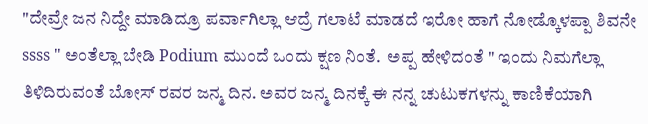"ದೇವ್ರೇ ಜನ ನಿದ್ದೇ ಮಾಡಿದ್ರೂ ಪರ್ವಾಗಿಲ್ಲಾ ಆದ್ರೆ ಗಲಾಟೆ ಮಾಡದೆ ಇರೋ ಹಾಗೆ ನೋಡ್ಕೊಳಪ್ಪಾ ಶಿವನೇ ssss " ಅಂತೆಲ್ಲಾ ಬೇಡಿ Podium ಮುಂದೆ ಒಂದು ಕ್ಷಣ ನಿಂತೆ.  ಅಪ್ಪ ಹೇಳಿದಂತೆ " ಇಂದು ನಿಮಗೆಲ್ಲಾ ತಿಳಿದಿರುವಂತೆ ಬೋಸ್ ರವರ ಜನ್ಮ ದಿನ. ಅವರ ಜನ್ಮ ದಿನಕ್ಕೆ ಈ ನನ್ನ ಚುಟುಕಗಳನ್ನು ಕಾಣಿಕೆಯಾಗಿ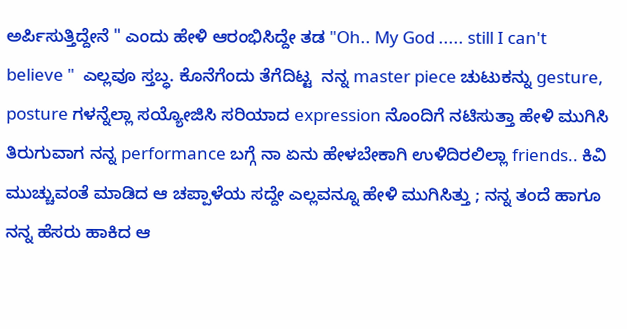ಅರ್ಪಿಸುತ್ತಿದ್ದೇನೆ " ಎಂದು ಹೇಳಿ ಆರಂಭಿಸಿದ್ದೇ ತಡ "Oh.. My God ..... still I can't believe "  ಎಲ್ಲವೂ ಸ್ತಬ್ಧ. ಕೊನೆಗೆಂದು ತೆಗೆದಿಟ್ಟ  ನನ್ನ master piece ಚುಟುಕನ್ನು gesture, posture ಗಳನ್ನೆಲ್ಲಾ ಸಯ್ಯೋಜಿಸಿ ಸರಿಯಾದ expression ನೊಂದಿಗೆ ನಟಿಸುತ್ತಾ ಹೇಳಿ ಮುಗಿಸಿ ತಿರುಗುವಾಗ ನನ್ನ performance ಬಗ್ಗೆ ನಾ ಏನು ಹೇಳಬೇಕಾಗಿ ಉಳಿದಿರಲಿಲ್ಲಾ friends.. ಕಿವಿ ಮುಚ್ಚುವಂತೆ ಮಾಡಿದ ಆ ಚಪ್ಪಾಳೆಯ ಸದ್ದೇ ಎಲ್ಲವನ್ನೂ ಹೇಳಿ ಮುಗಿಸಿತ್ತು ; ನನ್ನ ತಂದೆ ಹಾಗೂ ನನ್ನ ಹೆಸರು ಹಾಕಿದ ಆ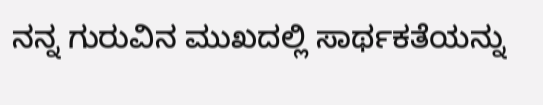ನನ್ನ ಗುರುವಿನ ಮುಖದಲ್ಲಿ ಸಾರ್ಥಕತೆಯನ್ನು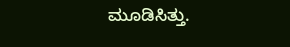ಮೂಡಿಸಿತ್ತು.